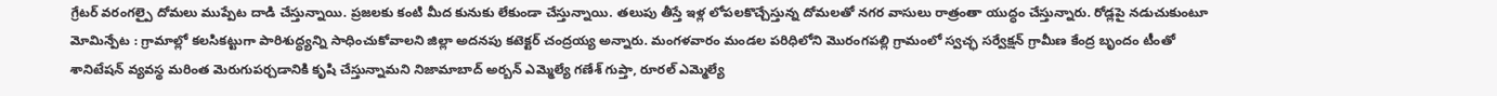గ్రేటర్ వరంగల్పై దోమలు ముప్పేట దాడి చేస్తున్నాయి. ప్రజలకు కంటి మీద కునుకు లేకుండా చేస్తున్నాయి. తలుపు తీస్తే ఇళ్ల లోపలకొచ్చేస్తున్న దోమలతో నగర వాసులు రాత్రంతా యుద్ధం చేస్తున్నారు. రోడ్లపై నడుచుకుంటూ
మోమిన్పేట : గ్రామాల్లో కలసికట్టుగా పారిశుద్ధ్యన్ని సాధించుకోవాలని జిల్లా అదనపు కటెక్టర్ చంద్రయ్య అన్నారు. మంగళవారం మండల పరిధిలోని మొరంగపల్లి గ్రామంలో స్వచ్ఛ సర్వేక్షన్ గ్రామీణ కేంద్ర బృందం టీంతో
శానిటేషన్ వ్యవస్థ మరింత మెరుగుపర్చడానికి కృషి చేస్తున్నామని నిజామాబాద్ అర్బన్ ఎమ్మెల్యే గణేశ్ గుప్తా, రూరల్ ఎమ్మెల్యే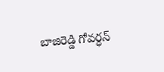బాజిరెడ్డి గోవర్ధన్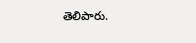తెలిపారు.